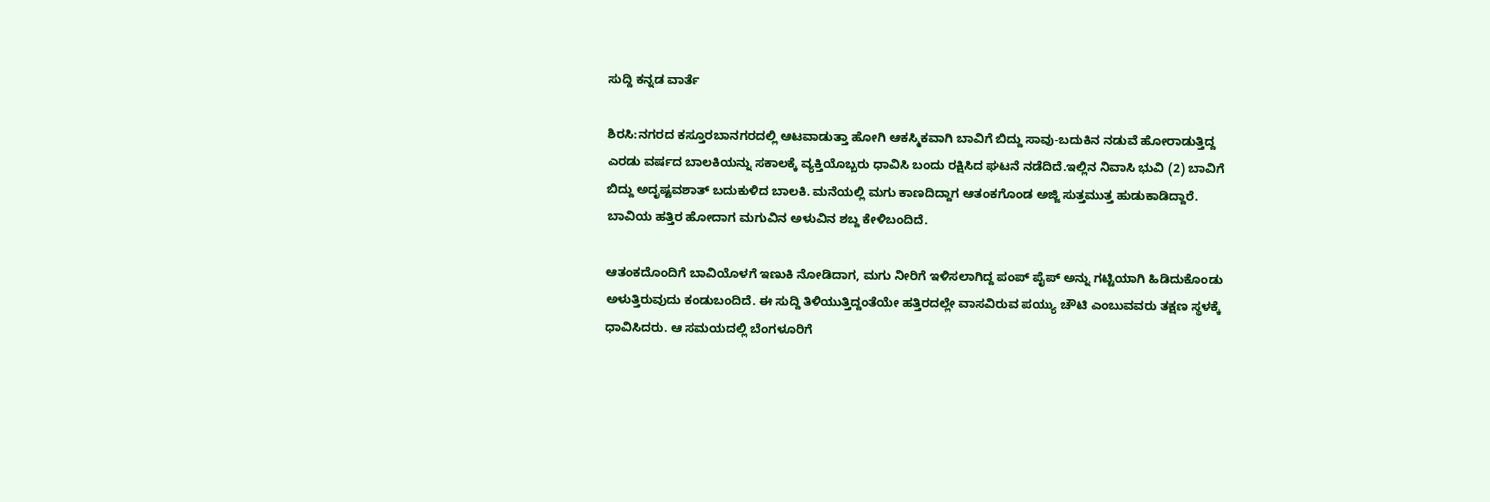ಸುದ್ದಿ ಕನ್ನಡ ವಾರ್ತೆ

ಶಿರಸಿ:ನಗರದ ಕಸ್ತೂರಬಾನಗರದಲ್ಲಿ ಆಟವಾಡುತ್ತಾ ಹೋಗಿ ಆಕಸ್ಮಿಕವಾಗಿ ಬಾವಿಗೆ ಬಿದ್ದು ಸಾವು-ಬದುಕಿನ ನಡುವೆ ಹೋರಾಡುತ್ತಿದ್ದ ಎರಡು ವರ್ಷದ ಬಾಲಕಿಯನ್ನು ಸಕಾಲಕ್ಕೆ ವ್ಯಕ್ತಿಯೊಬ್ಬರು ಧಾವಿಸಿ ಬಂದು ರಕ್ಷಿಸಿದ ಘಟನೆ ನಡೆದಿದೆ.ಇಲ್ಲಿನ ನಿವಾಸಿ ಭುವಿ (2) ಬಾವಿಗೆ ಬಿದ್ದು ಅದೃಷ್ಟವಶಾತ್ ಬದುಕುಳಿದ ಬಾಲಕಿ. ಮನೆಯಲ್ಲಿ ಮಗು ಕಾಣದಿದ್ದಾಗ ಆತಂಕಗೊಂಡ ಅಜ್ಜಿ ಸುತ್ತಮುತ್ತ ಹುಡುಕಾಡಿದ್ದಾರೆ. ಬಾವಿಯ ಹತ್ತಿರ ಹೋದಾಗ ಮಗುವಿನ ಅಳುವಿನ ಶಬ್ದ ಕೇಳಿಬಂದಿದೆ.

ಆತಂಕದೊಂದಿಗೆ ಬಾವಿಯೊಳಗೆ ಇಣುಕಿ ನೋಡಿದಾಗ, ಮಗು ನೀರಿಗೆ ಇಳಿಸಲಾಗಿದ್ದ ಪಂಪ್ ಪೈಪ್ ಅನ್ನು ಗಟ್ಟಿಯಾಗಿ ಹಿಡಿದುಕೊಂಡು ಅಳುತ್ತಿರುವುದು ಕಂಡುಬಂದಿದೆ. ಈ ಸುದ್ದಿ ತಿಳಿಯುತ್ತಿದ್ದಂತೆಯೇ ಹತ್ತಿರದಲ್ಲೇ ವಾಸವಿರುವ ಪಯ್ಯು ಚೌಟಿ ಎಂಬುವವರು ತಕ್ಷಣ ಸ್ಥಳಕ್ಕೆ ಧಾವಿಸಿದರು. ಆ ಸಮಯದಲ್ಲಿ ಬೆಂಗಳೂರಿಗೆ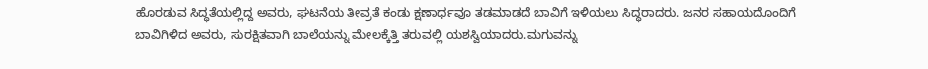ಹೊರಡುವ ಸಿದ್ಧತೆಯಲ್ಲಿದ್ದ ಅವರು, ಘಟನೆಯ ತೀವ್ರತೆ ಕಂಡು ಕ್ಷಣಾರ್ಧವೂ ತಡಮಾಡದೆ ಬಾವಿಗೆ ಇಳಿಯಲು ಸಿದ್ಧರಾದರು. ಜನರ ಸಹಾಯದೊಂದಿಗೆ ಬಾವಿಗಿಳಿದ ಅವರು, ಸುರಕ್ಷಿತವಾಗಿ ಬಾಲೆಯನ್ನು ಮೇಲಕ್ಕೆತ್ತಿ ತರುವಲ್ಲಿ ಯಶಸ್ವಿಯಾದರು.ಮಗುವನ್ನು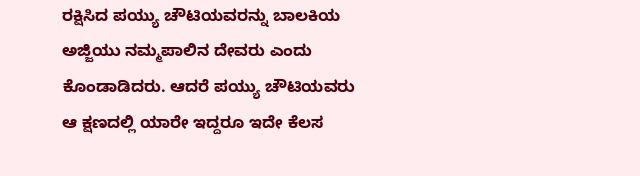ರಕ್ಷಿಸಿದ ಪಯ್ಯು ಚೌಟಿಯವರನ್ನು ಬಾಲಕಿಯ ಅಜ್ಜಿಯು ನಮ್ಮಪಾಲಿನ ದೇವರು ಎಂದು ಕೊಂಡಾಡಿದರು. ಆದರೆ ಪಯ್ಯು ಚೌಟಿಯವರು ಆ ಕ್ಷಣದಲ್ಲಿ ಯಾರೇ ಇದ್ದರೂ ಇದೇ ಕೆಲಸ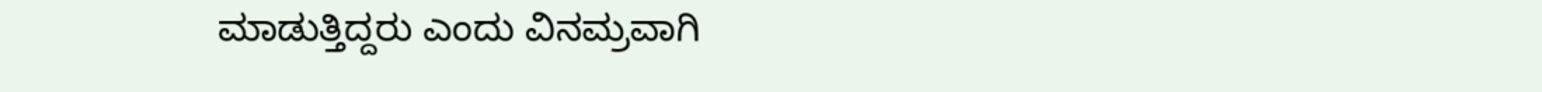ಮಾಡುತ್ತಿದ್ದರು ಎಂದು ವಿನಮ್ರವಾಗಿ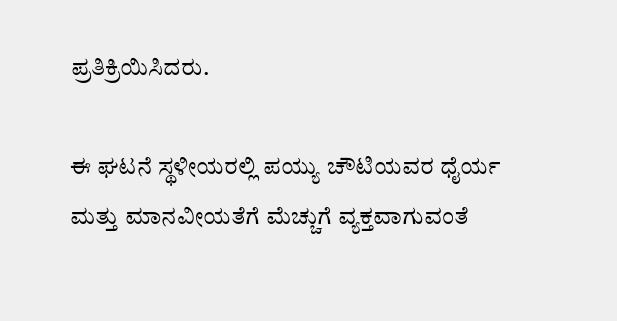ಪ್ರತಿಕ್ರಿಯಿಸಿದರು.

ಈ ಘಟನೆ ಸ್ಥಳೀಯರಲ್ಲಿ ಪಯ್ಯು ಚೌಟಿಯವರ ಧೈರ್ಯ ಮತ್ತು ಮಾನವೀಯತೆಗೆ ಮೆಚ್ಚುಗೆ ವ್ಯಕ್ತವಾಗುವಂತೆ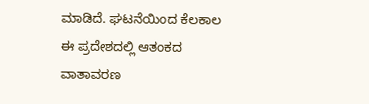ಮಾಡಿದೆ. ಘಟನೆಯಿಂದ ಕೆಲಕಾಲ ಈ ಪ್ರದೇಶದಲ್ಲಿ ಆತಂಕದ ವಾತಾವರಣ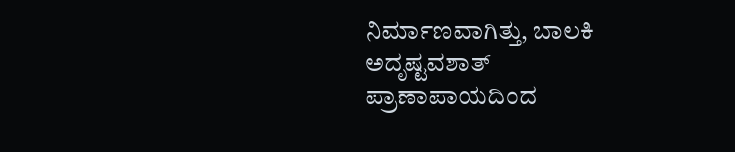ನಿರ್ಮಾಣವಾಗಿತ್ತು, ಬಾಲಕಿ ಅದೃಷ್ಟವಶಾತ್ ಪ್ರಾಣಾಪಾಯದಿಂದ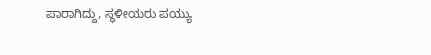ಪಾರಾಗಿದ್ದು, ಸ್ಥಳೀಯರು ಪಯ್ಯು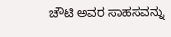ಚೌಟಿ ಅವರ ಸಾಹಸವನ್ನು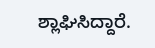ಶ್ಲಾಘಿಸಿದ್ದಾರೆ.